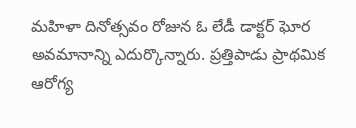మహిళా దినోత్సవం రోజున ఓ లేడీ డాక్టర్ ఘోర అవమానాన్ని ఎదుర్కొన్నారు. ప్రత్తిపాడు ప్రాథమిక ఆరోగ్య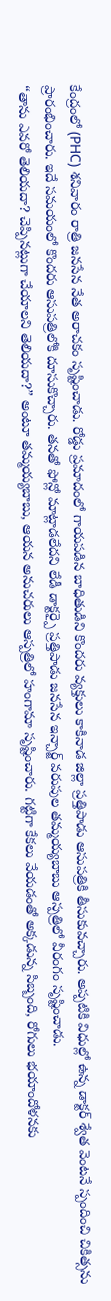కేంద్రంలో (PHC) శనివారం రాత్రి జనసేన నేత అరాచకం సృష్టించాడు. రోడ్డు ప్రమాదంలో గాయపడిన బాధితుడిని కొందరు వ్యక్తులు కాకినాడ జిల్లా ప్రత్తిపాడు ఆసుపత్రికి తీసుకువచ్చారు. అప్పటికి విధుల్లో ఉన్న డాక్టర్ శ్వేత వెంటనే స్పందించి చికిత్సను ప్రారంభించారు. ఇదే సమయంలో కొందరు ఆసుపత్రిలోకి దూసుకొచ్చారు. తనతో ఫోన్లో మాట్లాడలేదని లేడీ డాక్టర్పై ప్రత్తిపాడు జనసేన ఇన్చార్జ్ వరుపుల తమ్మయ్యబాబు ఆస్పత్రిలో వీరంగం సృష్టించాడు.
“తాను ఎవరో తెలియదా? చెప్పినట్లుగా చేయాలని తెలియదా?” అంటూ తమ్మయ్యబాబు, ఆయన అనుచరులు ఆస్పత్రిలో హంగామా సృష్టించారు. గట్టిగా కేకలు వేయడంతో అక్కడున్న సిబ్బంది, రోగులు భయాందోళనకు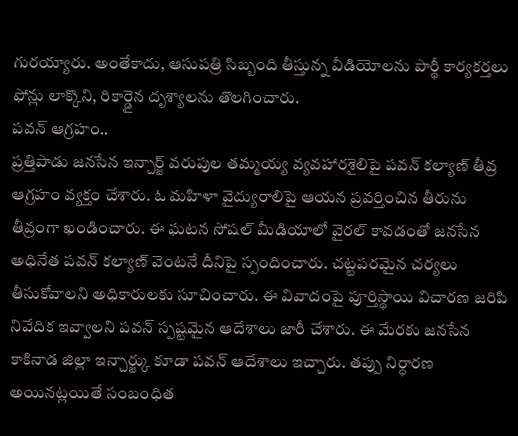గురయ్యారు. అంతేకాదు, ఆసుపత్రి సిబ్బంది తీస్తున్న వీడియోలను పార్థీ కార్యకర్తలు ఫోన్లు లాక్కొని, రికార్డైన దృశ్యాలను తొలగించారు.
పవన్ ఆగ్రహం..
ప్రత్తిపాడు జనసేన ఇన్చార్జ్ వరుపుల తమ్మయ్య వ్యవహారశైలిపై పవన్ కల్యాణ్ తీవ్ర ఆగ్రహం వ్యక్తం చేశారు. ఓ మహిళా వైద్యురాలిపై ఆయన ప్రవర్తించిన తీరును తీవ్రంగా ఖండించారు. ఈ ఘటన సోషల్ మీడియాలో వైరల్ కావడంతో జనసేన అధినేత పవన్ కల్యాణ్ వెంటనే దీనిపై స్పందించారు. చట్టపరమైన చర్యలు తీసుకోవాలని అధికారులకు సూచించారు. ఈ వివాదంపై పూర్తిస్థాయి విచారణ జరిపి నివేదిక ఇవ్వాలని పవన్ స్పష్టమైన ఆదేశాలు జారీ చేశారు. ఈ మేరకు జనసేన కాకినాడ జిల్లా ఇన్చార్జ్కు కూడా పవన్ ఆదేశాలు ఇచ్చారు. తప్పు నిర్ధారణ అయినట్లయితే సంబంధిత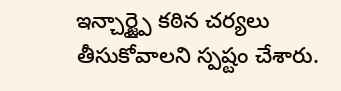ఇన్చార్జ్పై కఠిన చర్యలు తీసుకోవాలని స్పష్టం చేశారు.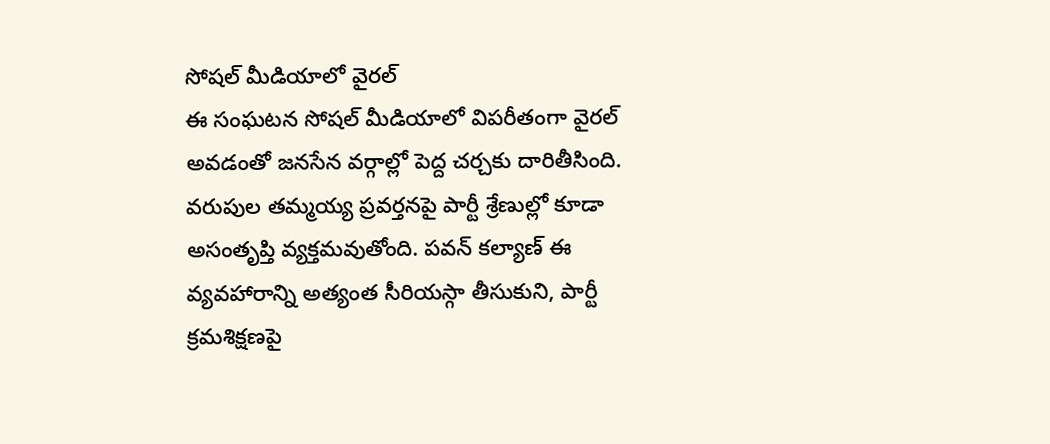సోషల్ మీడియాలో వైరల్
ఈ సంఘటన సోషల్ మీడియాలో విపరీతంగా వైరల్ అవడంతో జనసేన వర్గాల్లో పెద్ద చర్చకు దారితీసింది. వరుపుల తమ్మయ్య ప్రవర్తనపై పార్టీ శ్రేణుల్లో కూడా అసంతృప్తి వ్యక్తమవుతోంది. పవన్ కల్యాణ్ ఈ వ్యవహారాన్ని అత్యంత సీరియస్గా తీసుకుని, పార్టీ క్రమశిక్షణపై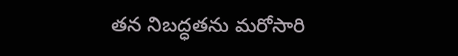తన నిబద్ధతను మరోసారి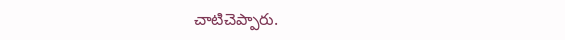చాటిచెప్పారు.